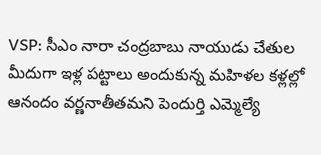VSP: సీఎం నారా చంద్రబాబు నాయుడు చేతుల మీదుగా ఇళ్ల పట్టాలు అందుకున్న మహిళల కళ్లల్లో ఆనందం వర్ణనాతీతమని పెందుర్తి ఎమ్మెల్యే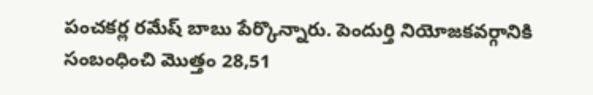పంచకర్ల రమేష్ బాబు పేర్కొన్నారు. పెందుర్తి నియోజకవర్గానికి సంబంధించి మొత్తం 28,51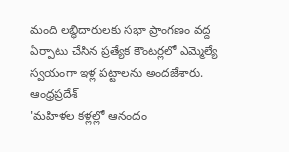మంది లబ్ధిదారులకు సభా ప్రాంగణం వద్ద ఏర్పాటు చేసిన ప్రత్యేక కౌంటర్లలో ఎమ్మెల్యే స్వయంగా ఇళ్ల పట్టాలను అందజేశారు.
ఆంధ్రప్రదేశ్
'మహిళల కళ్లల్లో ఆనందం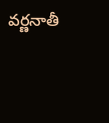వర్ణనాతీ